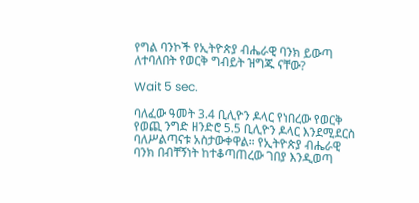የግል ባንኮች የኢትዮጵያ ብሔራዊ ባንክ ይውጣ ለተባለበት የወርቅ ግብይት ዝግጁ ናቸው?

Wait 5 sec.

ባለፈው ዓመት 3.4 ቢሊዮን ዶላር የነበረው የወርቅ የወጪ ንግድ ዘንድሮ 5.5 ቢሊዮን ዶላር እንደሚደርስ ባለሥልጣናቱ አስታውቀዋል። የኢትዮጵያ ብሔራዊ ባንክ በብቸኝነት ከተቆጣጠረው ገበያ እንዲወጣ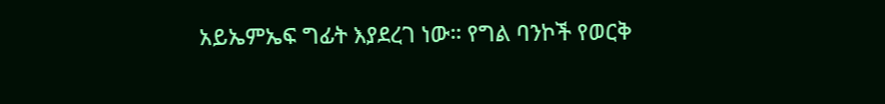አይኤምኤፍ ግፊት እያደረገ ነው። የግል ባንኮች የወርቅ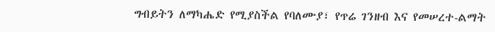ግብይትን ለማካሔድ የሚያስችል የባለሙያ፣ የጥሬ ገንዘብ እና የመሠረተ-ልማት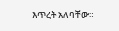እጥረት አለባቸው።